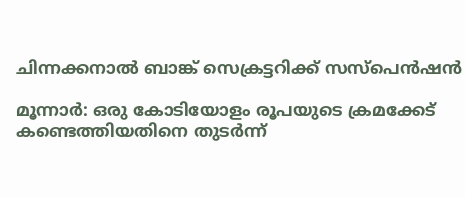ചിന്നക്കനാൽ ബാങ്ക് സെക്രട്ടറിക്ക് സസ്പെൻഷൻ

മൂന്നാർ: ഒരു കോടിയോളം രൂപയുടെ ക്രമക്കേട് കണ്ടെത്തിയതിനെ തുടർന്ന്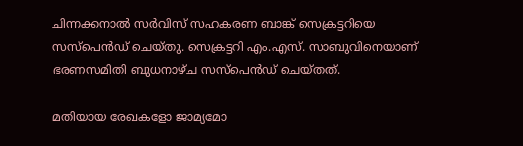ചിന്നക്കനാൽ സർവിസ് സഹകരണ ബാങ്ക് സെക്രട്ടറിയെ സസ്പെൻഡ് ചെയ്തു. സെക്രട്ടറി എം.എസ്. സാബുവിനെയാണ് ഭരണസമിതി ബുധനാഴ്ച സസ്പെൻഡ് ചെയ്തത്.

മതിയായ രേഖകളോ ജാമ്യമോ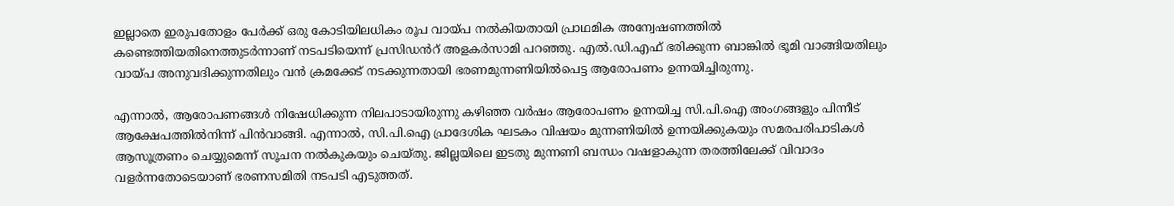ഇല്ലാതെ ഇരുപതോളം പേർക്ക് ഒരു കോടിയിലധികം രൂപ വായ്പ നൽകിയതായി പ്രാഥമിക അന്വേഷണത്തിൽ കണ്ടെത്തിയതിനെത്തുടർന്നാണ് നടപടിയെന്ന് പ്രസിഡൻറ് അളകർസാമി പറഞ്ഞു. എൽ.ഡി.എഫ് ഭരിക്കുന്ന ബാങ്കിൽ ഭൂമി വാങ്ങിയതിലും വായ്പ അനുവദിക്കുന്നതിലും വൻ ക്രമക്കേട് നടക്കുന്നതായി ഭരണമുന്നണിയിൽപെട്ട ആരോപണം ഉന്നയിച്ചിരുന്നു.

എന്നാൽ, ആരോപണങ്ങൾ നിഷേധിക്കുന്ന നിലപാടായിരുന്നു കഴിഞ്ഞ വർഷം ആരോപണം ഉന്നയിച്ച സി.പി.ഐ അംഗങ്ങളും പിന്നീട് ആക്ഷേപത്തിൽനിന്ന് പിൻവാങ്ങി. എന്നാൽ, സി.പി.ഐ പ്രാദേശിക ഘടകം വിഷയം മുന്നണിയിൽ ഉന്നയിക്കുകയും സമരപരിപാടികൾ ആസൂത്രണം ചെയ്യുമെന്ന് സൂചന നൽകുകയും ചെയ്തു. ജില്ലയിലെ ഇടതു മുന്നണി ബന്ധം വഷളാകുന്ന തരത്തിലേക്ക് വിവാദം വളർന്നതോടെയാണ് ഭരണസമിതി നടപടി എടുത്തത്.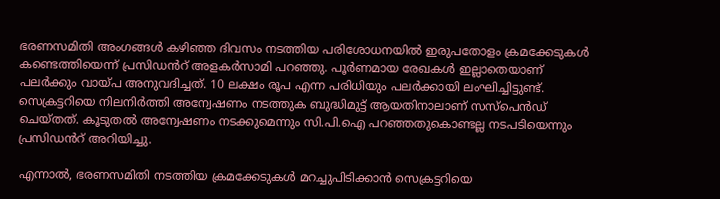ഭരണസമിതി അംഗങ്ങൾ കഴിഞ്ഞ ദിവസം നടത്തിയ പരിശോധനയിൽ ഇരുപതോളം ക്രമക്കേടുകൾ കണ്ടെത്തിയെന്ന് പ്രസിഡൻറ് അളകർസാമി പറഞ്ഞു. പൂർണമായ രേഖകൾ ഇല്ലാതെയാണ് പലർക്കും വായ്പ അനുവദിച്ചത്. 10 ലക്ഷം രൂപ എന്ന പരിധിയും പലർക്കായി ലംഘിച്ചിട്ടുണ്ട്. സെക്രട്ടറിയെ നിലനിർത്തി അന്വേഷണം നടത്തുക ബുദ്ധിമുട്ട് ആയതിനാലാണ് സസ്പെൻഡ് ചെയ്തത്. കൂടുതൽ അന്വേഷണം നടക്കുമെന്നും സി.പി.ഐ പറഞ്ഞതുകൊണ്ടല്ല നടപടിയെന്നും പ്രസിഡൻറ് അറിയിച്ചു.

എന്നാൽ, ഭരണസമിതി നടത്തിയ ക്രമക്കേടുകൾ മറച്ചുപിടിക്കാൻ സെക്രട്ടറിയെ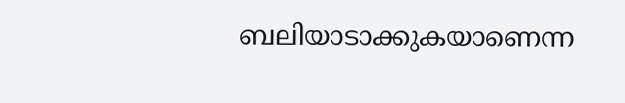ബലിയാടാക്കുകയാണെന്ന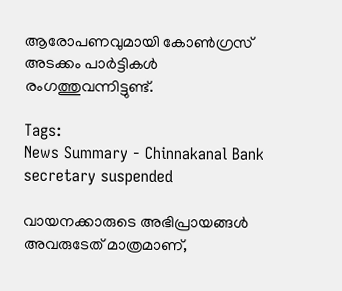ആരോപണവുമായി കോൺഗ്രസ് അടക്കം പാർട്ടികൾ രംഗത്തുവന്നിട്ടുണ്ട്.

Tags:
News Summary - Chinnakanal Bank secretary suspended

വായനക്കാരുടെ അഭിപ്രായങ്ങള്‍ അവരുടേത് മാത്രമാണ്,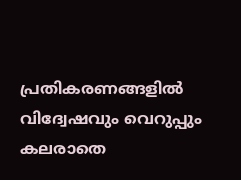പ്രതികരണങ്ങളിൽ വിദ്വേഷവും വെറുപ്പും കലരാതെ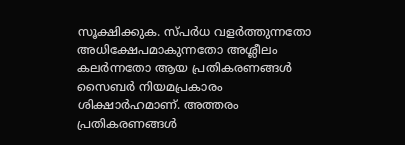സൂക്ഷിക്കുക. സ്പർധ വളർത്തുന്നതോ അധിക്ഷേപമാകുന്നതോ അശ്ലീലം കലർന്നതോ ആയ പ്രതികരണങ്ങൾ സൈബർ നിയമപ്രകാരം ശിക്ഷാർഹമാണ്. അത്തരം പ്രതികരണങ്ങൾ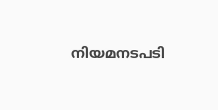നിയമനടപടി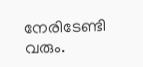നേരിടേണ്ടി വരും.